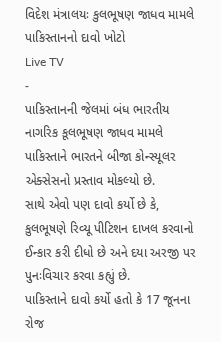વિદેશ મંત્રાલયઃ કુલભૂષણ જાધવ મામલે પાકિસ્તાનનો દાવો ખોટો
Live TV
-
પાકિસ્તાનની જેલમાં બંધ ભારતીય નાગરિક કૂલભૂષણ જાધવ મામલે પાકિસ્તાને ભારતને બીજા કોન્સ્યૂલર એક્સેસનો પ્રસ્તાવ મોકલ્યો છે.
સાથે એવો પણ દાવો કર્યો છે કે, કુલભૂષણે રિવ્યૂ પીટિશન દાખલ કરવાનો ઈન્કાર કરી દીધો છે અને દયા અરજી પર પુનઃવિચાર કરવા કહ્યું છે.
પાકિસ્તાને દાવો કર્યો હતો કે 17 જૂનના રોજ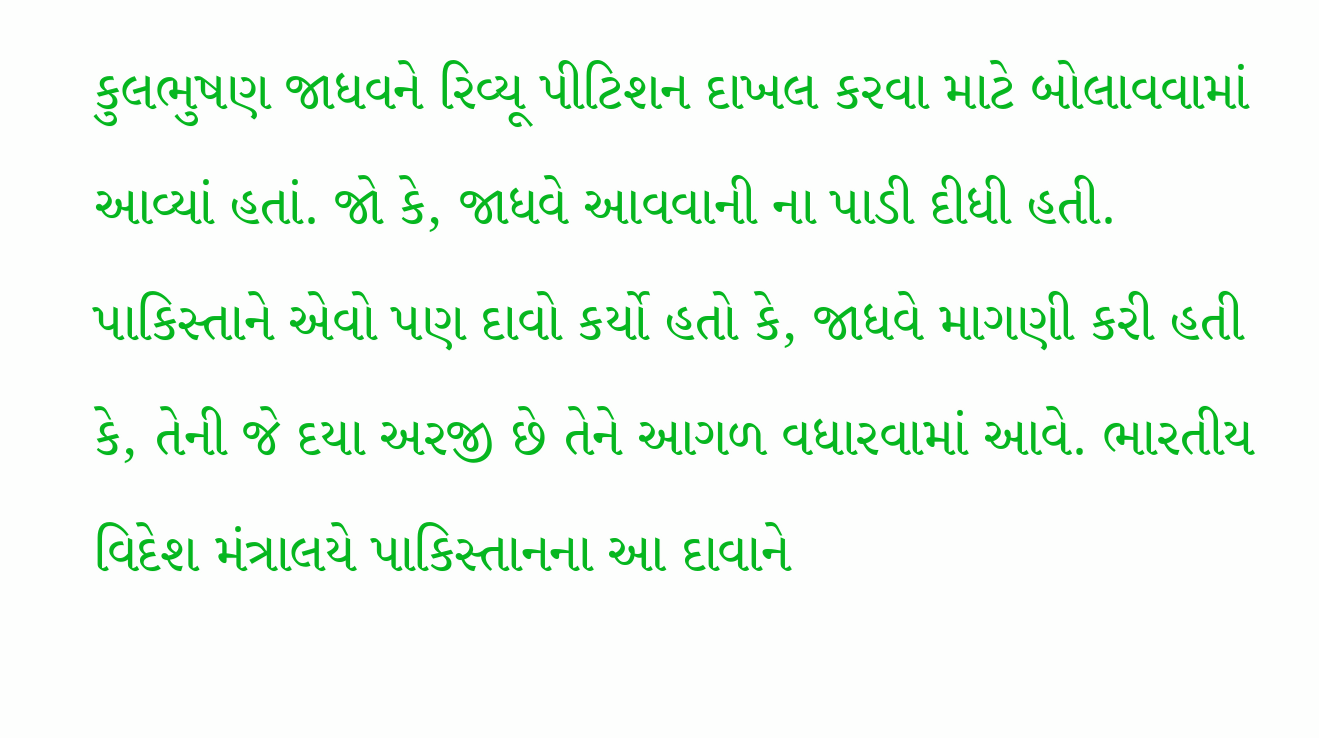કુલભુષણ જાધવને રિવ્યૂ પીટિશન દાખલ કરવા માટે બોલાવવામાં આવ્યાં હતાં. જો કે, જાધવે આવવાની ના પાડી દીધી હતી. પાકિસ્તાને એવો પણ દાવો કર્યો હતો કે, જાધવે માગણી કરી હતી કે, તેની જે દયા અરજી છે તેને આગળ વધારવામાં આવે. ભારતીય વિદેશ મંત્રાલયે પાકિસ્તાનના આ દાવાને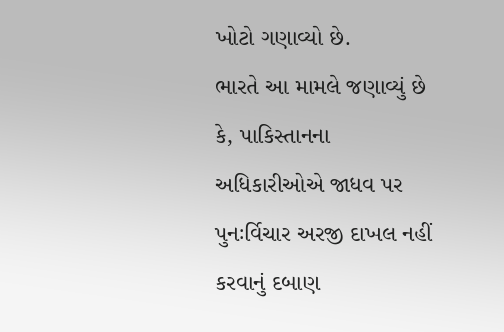ખોટો ગણાવ્યો છે.
ભારતે આ મામલે જણાવ્યું છે કે, પાકિસ્તાનના અધિકારીઓએ જાધવ પર પુનઃર્વિચાર અરજી દાખલ નહીં કરવાનું દબાણ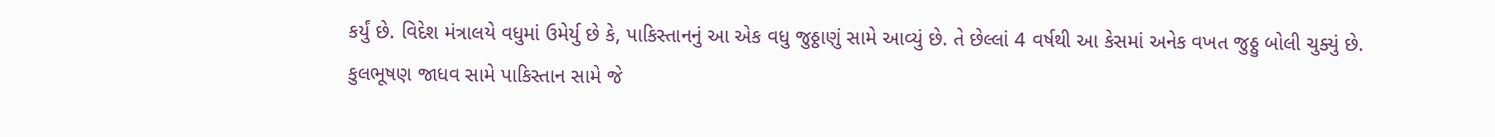કર્યું છે. વિદેશ મંત્રાલયે વધુમાં ઉમેર્યુ છે કે, પાકિસ્તાનનું આ એક વધુ જુઠ્ઠાણું સામે આવ્યું છે. તે છેલ્લાં 4 વર્ષથી આ કેસમાં અનેક વખત જુઠ્ઠુ બોલી ચુક્યું છે.
કુલભૂષણ જાધવ સામે પાકિસ્તાન સામે જે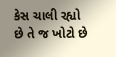કેસ ચાલી રહ્યો છે તે જ ખોટો છે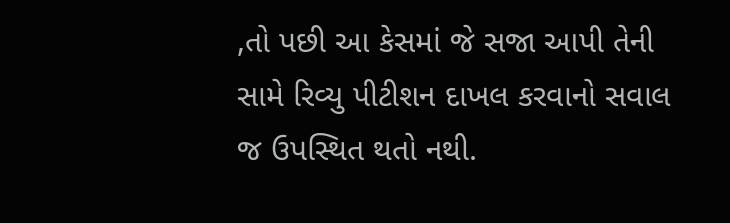,તો પછી આ કેસમાં જે સજા આપી તેની સામે રિવ્યુ પીટીશન દાખલ કરવાનો સવાલ જ ઉપસ્થિત થતો નથી.